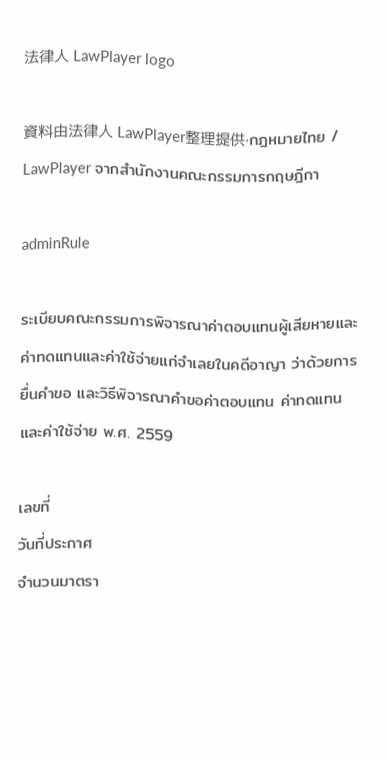法律人 LawPlayer logo

資料由法律人 LawPlayer整理提供·กฎหมายไทย / LawPlayer จากสำนักงานคณะกรรมการกฤษฎีกา

adminRule

ระเบียบคณะกรรมการพิจารณาค่าตอบแทนผู้เสียหายและค่าทดแทนและค่าใช้จ่ายแก่จำเลยในคดีอาญา ว่าด้วยการยื่นคำขอ และวิธีพิจารณาคำขอค่าตอบแทน ค่าทดแทน และค่าใช้จ่าย พ.ศ. 2559

เลขที่
วันที่ประกาศ
จำนวนมาตรา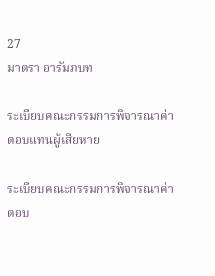27
มาตรา อารัมภบท

ระเบียบคณะกรรมการพิจารณาค่าตอบแทนผู้เสียหาย

ระเบียบคณะกรรมการพิจารณาค่าตอบ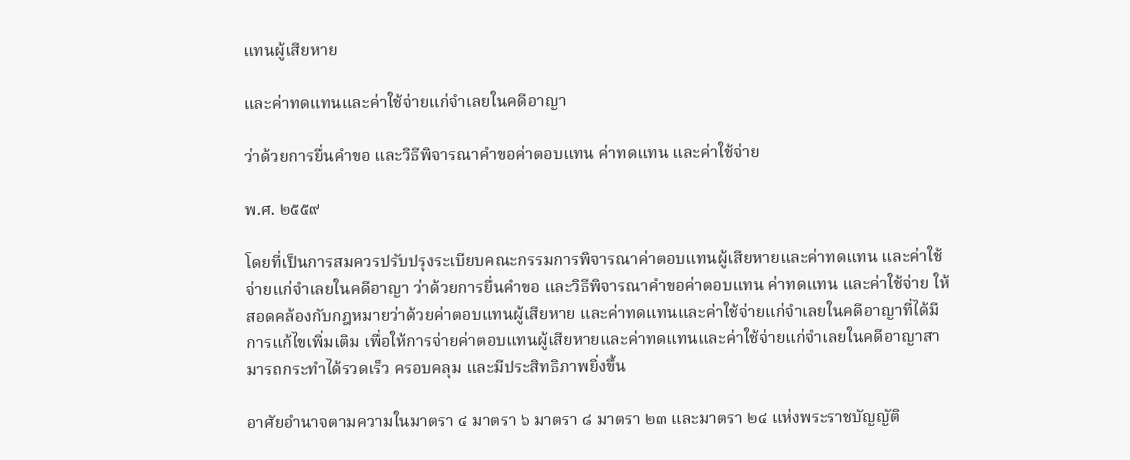แทนผู้เสียหาย

และค่าทดแทนและค่าใช้จ่ายแก่จำเลยในคดีอาญา

ว่าด้วยการยื่นคำขอ และวิธีพิจารณาคำขอค่าตอบแทน ค่าทดแทน และค่าใช้จ่าย

พ.ศ. ๒๕๕๙

โดยที่เป็นการสมควรปรับปรุงระเบียบคณะกรรมการพิจารณาค่าตอบแทนผู้เสียหายและค่าทดแทน และค่าใช้จ่ายแก่จำเลยในคดีอาญา ว่าด้วยการยื่นคำขอ และวิธีพิจารณาคำขอค่าตอบแทน ค่าทดแทน และค่าใช้จ่าย ให้สอดคล้องกับกฎหมายว่าด้วยค่าตอบแทนผู้เสียหาย และค่าทดแทนและค่าใช้จ่ายแก่จำเลยในคดีอาญาที่ได้มีการแก้ไขเพิ่มเติม เพื่อให้การจ่ายค่าตอบแทนผู้เสียหายและค่าทดแทนและค่าใช้จ่ายแก่จำเลยในคดีอาญาสามารถกระทำได้รวดเร็ว ครอบคลุม และมีประสิทธิภาพยิ่งขึ้น

อาศัยอำนาจตามความในมาตรา ๔ มาตรา ๖ มาตรา ๘ มาตรา ๒๓ และมาตรา ๒๔ แห่งพระราชบัญญัติ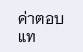ค่าตอบแท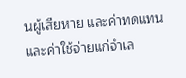นผู้เสียหาย และค่าทดแทนและค่าใช้จ่ายแก่จำเล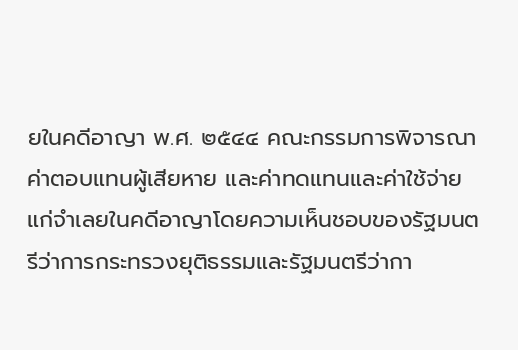ยในคดีอาญา พ.ศ. ๒๕๔๔ คณะกรรมการพิจารณาค่าตอบแทนผู้เสียหาย และค่าทดแทนและค่าใช้จ่ายแก่จำเลยในคดีอาญาโดยความเห็นชอบของรัฐมนตรีว่าการกระทรวงยุติธรรมและรัฐมนตรีว่ากา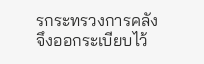รกระทรวงการคลัง จึงออกระเบียบไว้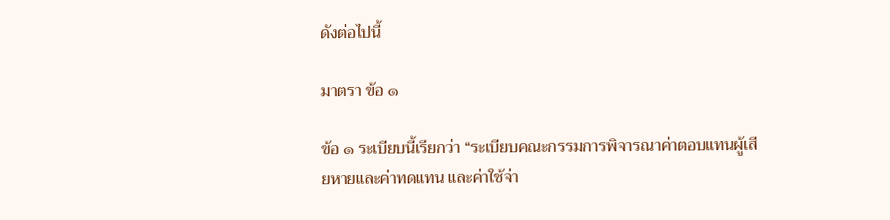ดังต่อไปนี้

มาตรา ข้อ ๑

ข้อ ๑ ระเบียบนี้เรียกว่า “ระเบียบคณะกรรมการพิจารณาค่าตอบแทนผู้เสียหายและค่าทดแทน และค่าใช้จ่า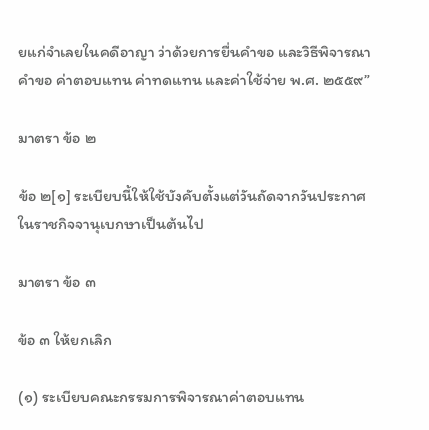ยแก่จำเลยในคดีอาญา ว่าด้วยการยื่นคำขอ และวิธีพิจารณาคำขอ ค่าตอบแทน ค่าทดแทน และค่าใช้จ่าย พ.ศ. ๒๕๕๙”

มาตรา ข้อ ๒

ข้อ ๒[๑] ระเบียบนี้ให้ใช้บังคับตั้งแต่วันถัดจากวันประกาศในราชกิจจานุเบกษาเป็นต้นไป

มาตรา ข้อ ๓

ข้อ ๓ ให้ยกเลิก

(๑) ระเบียบคณะกรรมการพิจารณาค่าตอบแทน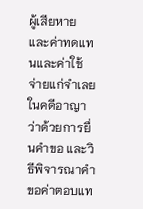ผู้เสียหาย และค่าทดแทนและค่าใช้จ่ายแก่จำเลยในคดีอาญา ว่าด้วยการยื่นคำขอ และวิธีพิจารณาคำขอค่าตอบแท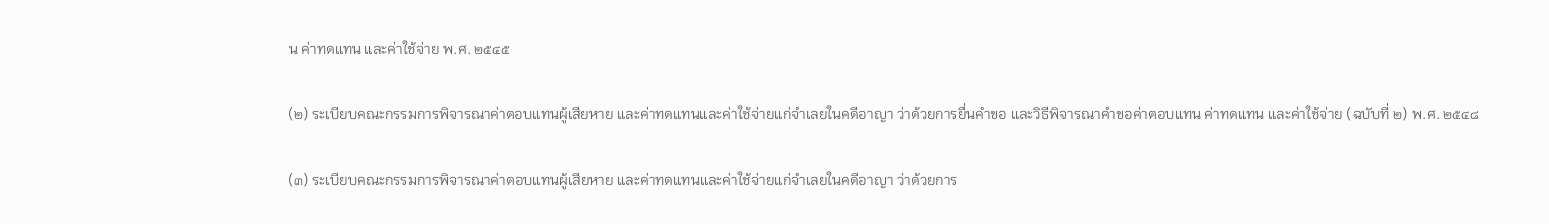น ค่าทดแทน และค่าใช้จ่าย พ.ศ. ๒๕๔๕

(๒) ระเบียบคณะกรรมการพิจารณาค่าตอบแทนผู้เสียหาย และค่าทดแทนและค่าใช้จ่ายแก่จำเลยในคดีอาญา ว่าด้วยการยื่นคำขอ และวิธีพิจารณาคำขอค่าตอบแทน ค่าทดแทน และค่าใช้จ่าย (ฉบับที่ ๒) พ.ศ. ๒๕๔๘

(๓) ระเบียบคณะกรรมการพิจารณาค่าตอบแทนผู้เสียหาย และค่าทดแทนและค่าใช้จ่ายแก่จำเลยในคดีอาญา ว่าด้วยการ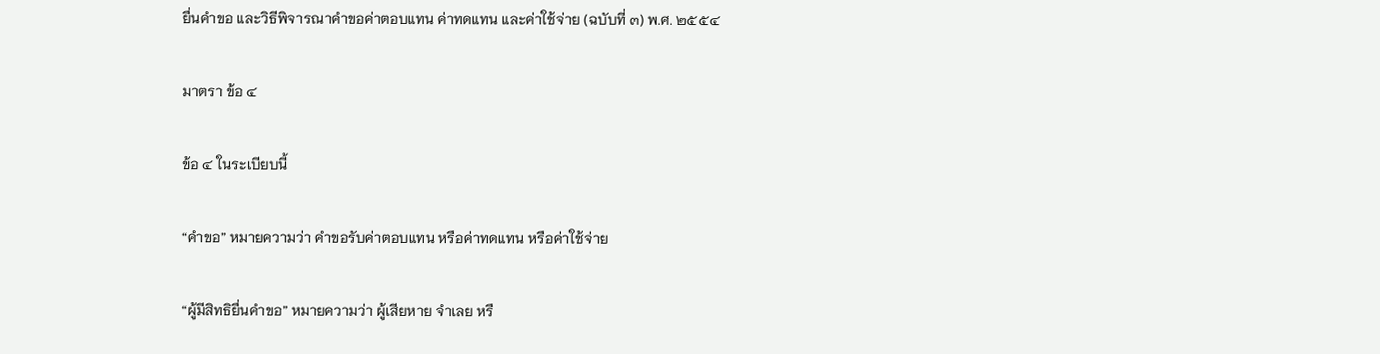ยื่นคำขอ และวิธีพิจารณาคำขอค่าตอบแทน ค่าทดแทน และค่าใช้จ่าย (ฉบับที่ ๓) พ.ศ. ๒๕๕๔

มาตรา ข้อ ๔

ข้อ ๔ ในระเบียบนี้

“คำขอ” หมายความว่า คำขอรับค่าตอบแทน หรือค่าทดแทน หรือค่าใช้จ่าย

“ผู้มีสิทธิยื่นคำขอ” หมายความว่า ผู้เสียหาย จำเลย หรื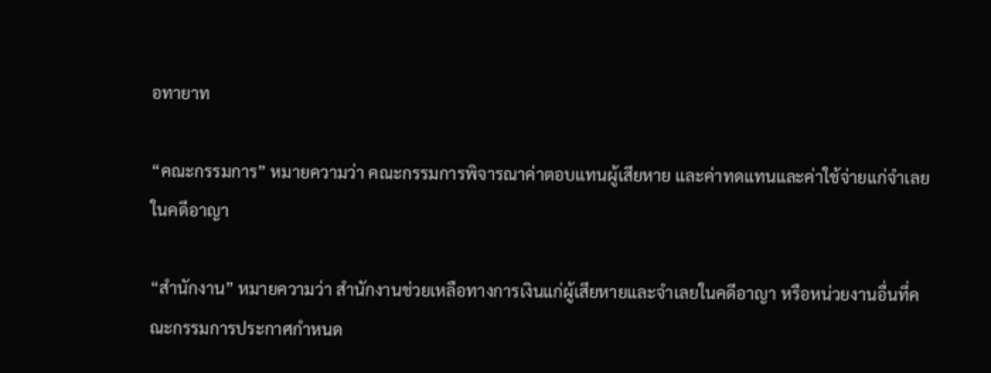อทายาท

“คณะกรรมการ” หมายความว่า คณะกรรมการพิจารณาค่าตอบแทนผู้เสียหาย และค่าทดแทนและค่าใช้จ่ายแก่จำเลยในคดีอาญา

“สำนักงาน” หมายความว่า สำนักงานช่วยเหลือทางการเงินแก่ผู้เสียหายและจำเลยในคดีอาญา หรือหน่วยงานอื่นที่คณะกรรมการประกาศกำหนด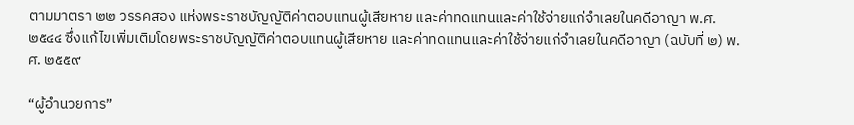ตามมาตรา ๒๒ วรรคสอง แห่งพระราชบัญญัติค่าตอบแทนผู้เสียหาย และค่าทดแทนและค่าใช้จ่ายแก่จำเลยในคดีอาญา พ.ศ. ๒๕๔๔ ซึ่งแก้ไขเพิ่มเติมโดยพระราชบัญญัติค่าตอบแทนผู้เสียหาย และค่าทดแทนและค่าใช้จ่ายแก่จำเลยในคดีอาญา (ฉบับที่ ๒) พ.ศ. ๒๕๕๙

“ผู้อำนวยการ”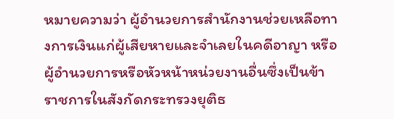หมายความว่า ผู้อำนวยการสำนักงานช่วยเหลือทางการเงินแก่ผู้เสียหายและจำเลยในคดีอาญา หรือผู้อำนวยการหรือหัวหน้าหน่วยงานอื่นซึ่งเป็นข้าราชการในสังกัดกระทรวงยุติธ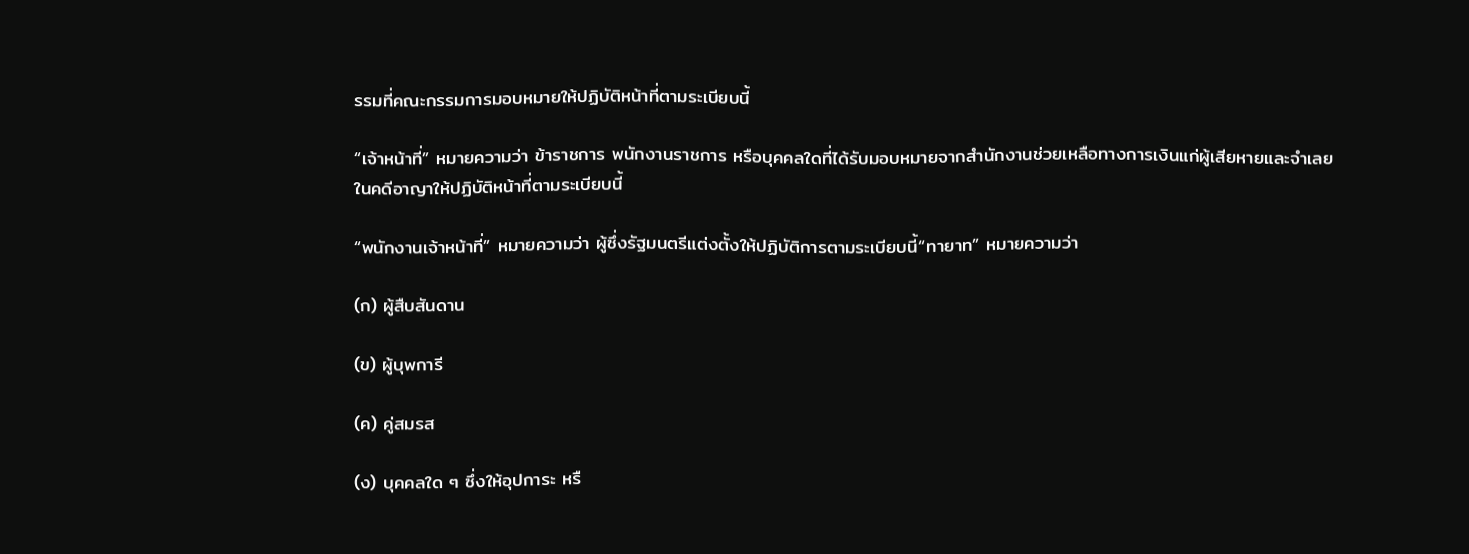รรมที่คณะกรรมการมอบหมายให้ปฏิบัติหน้าที่ตามระเบียบนี้

“เจ้าหน้าที่” หมายความว่า ข้าราชการ พนักงานราชการ หรือบุคคลใดที่ได้รับมอบหมายจากสำนักงานช่วยเหลือทางการเงินแก่ผู้เสียหายและจำเลยในคดีอาญาให้ปฏิบัติหน้าที่ตามระเบียบนี้

“พนักงานเจ้าหน้าที่” หมายความว่า ผู้ซึ่งรัฐมนตรีแต่งตั้งให้ปฏิบัติการตามระเบียบนี้“ทายาท” หมายความว่า

(ก) ผู้สืบสันดาน

(ข) ผู้บุพการี

(ค) คู่สมรส

(ง) บุคคลใด ๆ ซึ่งให้อุปการะ หรื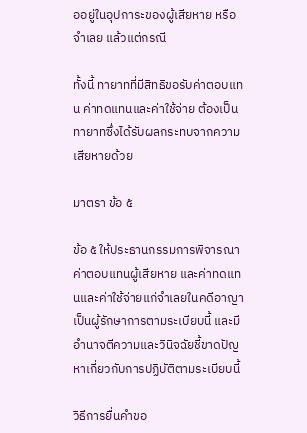ออยู่ในอุปการะของผู้เสียหาย หรือจำเลย แล้วแต่กรณี

ทั้งนี้ ทายาทที่มีสิทธิขอรับค่าตอบแทน ค่าทดแทนและค่าใช้จ่าย ต้องเป็นทายาทซึ่งได้รับผลกระทบจากความเสียหายด้วย

มาตรา ข้อ ๕

ข้อ ๕ ให้ประธานกรรมการพิจารณาค่าตอบแทนผู้เสียหาย และค่าทดแทนและค่าใช้จ่ายแก่จำเลยในคดีอาญาเป็นผู้รักษาการตามระเบียบนี้ และมีอำนาจตีความและวินิจฉัยชี้ขาดปัญหาเกี่ยวกับการปฏิบัติตามระเบียบนี้

วิธีการยื่นคำขอ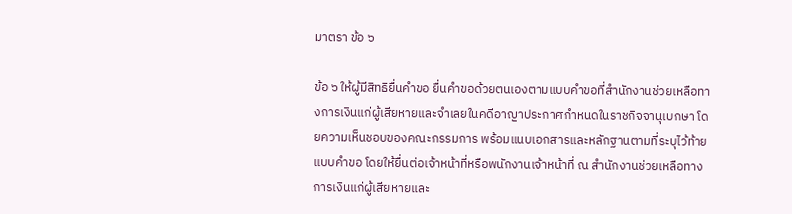มาตรา ข้อ ๖

ข้อ ๖ ให้ผู้มีสิทธิยื่นคำขอ ยื่นคำขอด้วยตนเองตามแบบคำขอที่สำนักงานช่วยเหลือทางการเงินแก่ผู้เสียหายและจำเลยในคดีอาญาประกาศกำหนดในราชกิจจานุเบกษา โดยความเห็นชอบของคณะกรรมการ พร้อมแนบเอกสารและหลักฐานตามที่ระบุไว้ท้ายแบบคำขอ โดยให้ยื่นต่อเจ้าหน้าที่หรือพนักงานเจ้าหน้าที่ ณ สำนักงานช่วยเหลือทางการเงินแก่ผู้เสียหายและ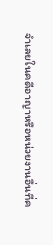จำเลยในคดีอาญาหรือหน่วยงานอื่นที่ค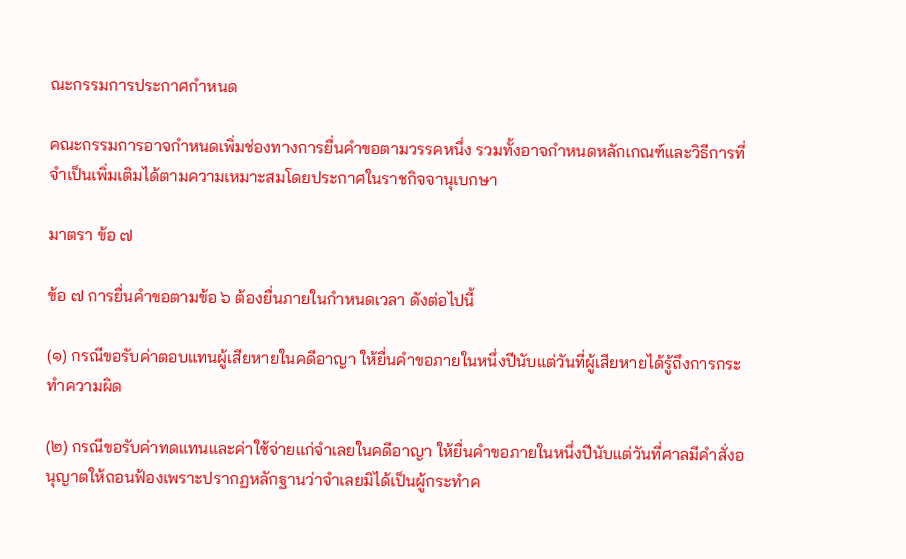ณะกรรมการประกาศกำหนด

คณะกรรมการอาจกำหนดเพิ่มช่องทางการยื่นคำขอตามวรรคหนึ่ง รวมทั้งอาจกำหนดหลักเกณฑ์และวิธีการที่จำเป็นเพิ่มเติมได้ตามความเหมาะสมโดยประกาศในราชกิจจานุเบกษา

มาตรา ข้อ ๗

ข้อ ๗ การยื่นคำขอตามข้อ ๖ ต้องยื่นภายในกำหนดเวลา ดังต่อไปนี้

(๑) กรณีขอรับค่าตอบแทนผู้เสียหายในคดีอาญา ให้ยื่นคำขอภายในหนึ่งปีนับแต่วันที่ผู้เสียหายได้รู้ถึงการกระทำความผิด

(๒) กรณีขอรับค่าทดแทนและค่าใช้จ่ายแก่จำเลยในคดีอาญา ให้ยื่นคำขอภายในหนึ่งปีนับแต่วันที่ศาลมีคำสั่งอนุญาตให้ถอนฟ้องเพราะปรากฏหลักฐานว่าจำเลยมิได้เป็นผู้กระทำค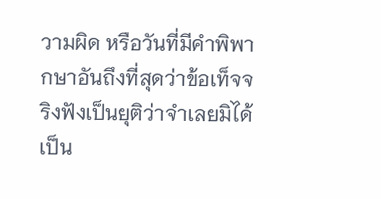วามผิด หรือวันที่มีคำพิพากษาอันถึงที่สุดว่าข้อเท็จจริงฟังเป็นยุติว่าจำเลยมิได้เป็น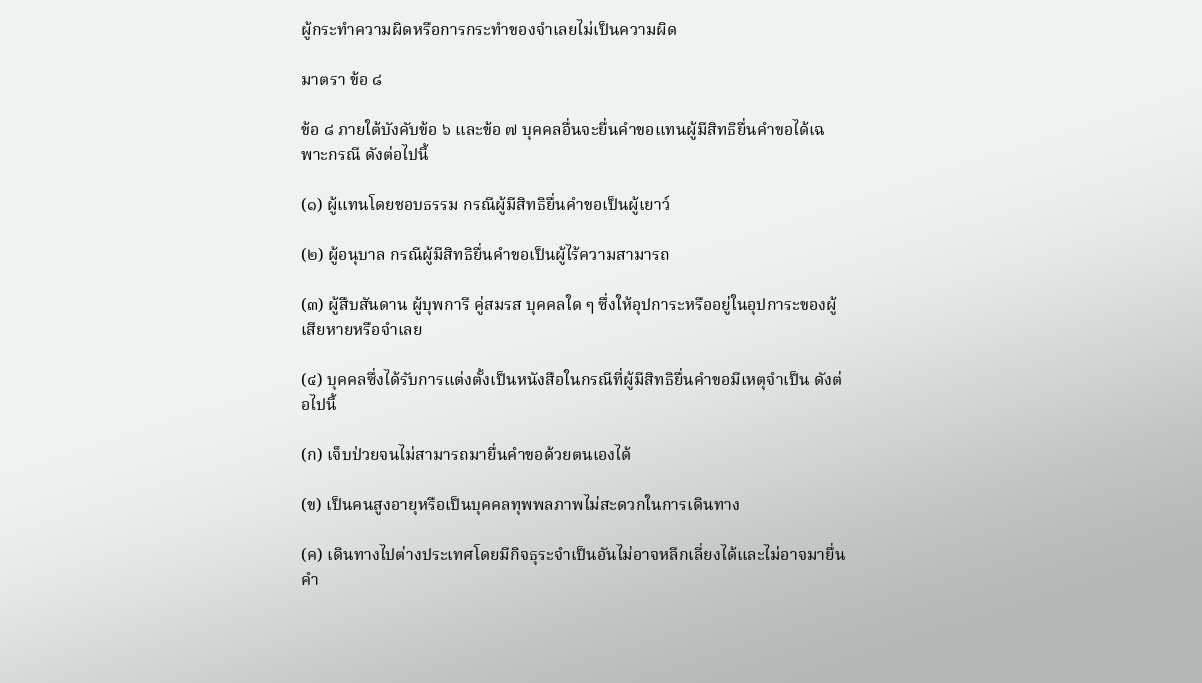ผู้กระทำความผิดหรือการกระทำของจำเลยไม่เป็นความผิด

มาตรา ข้อ ๘

ข้อ ๘ ภายใต้บังคับข้อ ๖ และข้อ ๗ บุคคลอื่นจะยื่นคำขอแทนผู้มีสิทธิยื่นคำขอได้เฉพาะกรณี ดังต่อไปนี้

(๑) ผู้แทนโดยชอบธรรม กรณีผู้มีสิทธิยื่นคำขอเป็นผู้เยาว์

(๒) ผู้อนุบาล กรณีผู้มีสิทธิยื่นคำขอเป็นผู้ไร้ความสามารถ

(๓) ผู้สืบสันดาน ผู้บุพการี คู่สมรส บุคคลใด ๆ ซึ่งให้อุปการะหรืออยู่ในอุปการะของผู้เสียหายหรือจำเลย

(๔) บุคคลซึ่งได้รับการแต่งตั้งเป็นหนังสือในกรณีที่ผู้มีสิทธิยื่นคำขอมีเหตุจำเป็น ดังต่อไปนี้

(ก) เจ็บป่วยจนไม่สามารถมายื่นคำขอด้วยตนเองได้

(ข) เป็นคนสูงอายุหรือเป็นบุคคลทุพพลภาพไม่สะดวกในการเดินทาง

(ค) เดินทางไปต่างประเทศโดยมีกิจธุระจำเป็นอันไม่อาจหลีกเลี่ยงได้และไม่อาจมายื่นคำ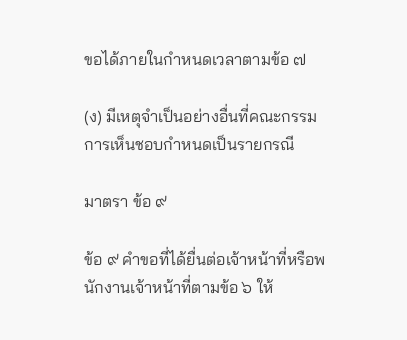ขอได้ภายในกำหนดเวลาตามข้อ ๗

(ง) มีเหตุจำเป็นอย่างอื่นที่คณะกรรมการเห็นชอบกำหนดเป็นรายกรณี

มาตรา ข้อ ๙

ข้อ ๙ คำขอที่ได้ยื่นต่อเจ้าหน้าที่หรือพนักงานเจ้าหน้าที่ตามข้อ ๖ ให้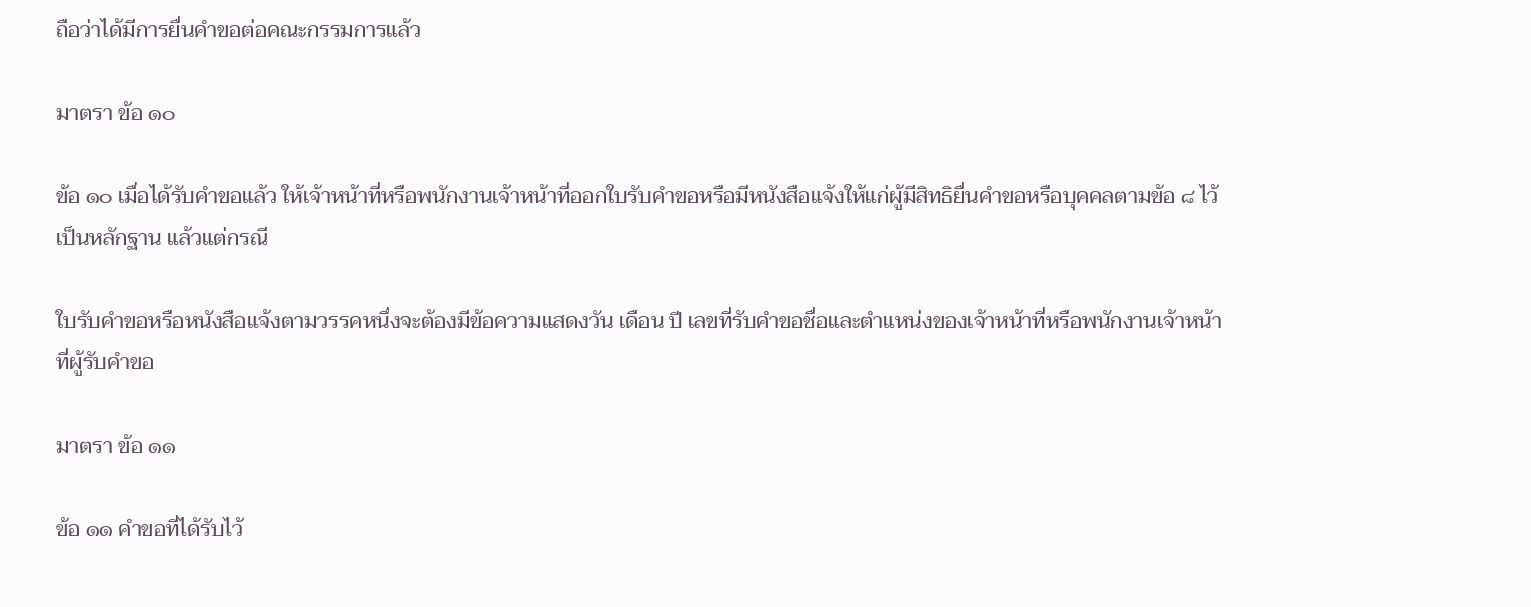ถือว่าได้มีการยื่นคำขอต่อคณะกรรมการแล้ว

มาตรา ข้อ ๑๐

ข้อ ๑๐ เมื่อได้รับคำขอแล้ว ให้เจ้าหน้าที่หรือพนักงานเจ้าหน้าที่ออกใบรับคำขอหรือมีหนังสือแจ้งให้แก่ผู้มีสิทธิยื่นคำขอหรือบุคคลตามข้อ ๘ ไว้เป็นหลักฐาน แล้วแต่กรณี

ใบรับคำขอหรือหนังสือแจ้งตามวรรคหนึ่งจะต้องมีข้อความแสดงวัน เดือน ปี เลขที่รับคำขอชื่อและตำแหน่งของเจ้าหน้าที่หรือพนักงานเจ้าหน้าที่ผู้รับคำขอ

มาตรา ข้อ ๑๑

ข้อ ๑๑ คำขอที่ได้รับไว้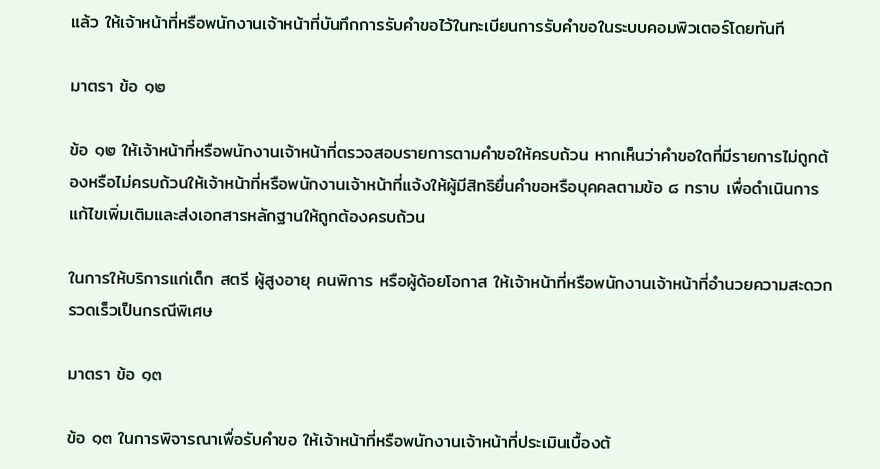แล้ว ให้เจ้าหน้าที่หรือพนักงานเจ้าหน้าที่บันทึกการรับคำขอไว้ในทะเบียนการรับคำขอในระบบคอมพิวเตอร์โดยทันที

มาตรา ข้อ ๑๒

ข้อ ๑๒ ให้เจ้าหน้าที่หรือพนักงานเจ้าหน้าที่ตรวจสอบรายการตามคำขอให้ครบถ้วน หากเห็นว่าคำขอใดที่มีรายการไม่ถูกต้องหรือไม่ครบถ้วนให้เจ้าหน้าที่หรือพนักงานเจ้าหน้าที่แจ้งให้ผู้มีสิทธิยื่นคำขอหรือบุคคลตามข้อ ๘ ทราบ เพื่อดำเนินการแก้ไขเพิ่มเติมและส่งเอกสารหลักฐานให้ถูกต้องครบถ้วน

ในการให้บริการแก่เด็ก สตรี ผู้สูงอายุ คนพิการ หรือผู้ด้อยโอกาส ให้เจ้าหน้าที่หรือพนักงานเจ้าหน้าที่อำนวยความสะดวก รวดเร็วเป็นกรณีพิเศษ

มาตรา ข้อ ๑๓

ข้อ ๑๓ ในการพิจารณาเพื่อรับคำขอ ให้เจ้าหน้าที่หรือพนักงานเจ้าหน้าที่ประเมินเบื้องต้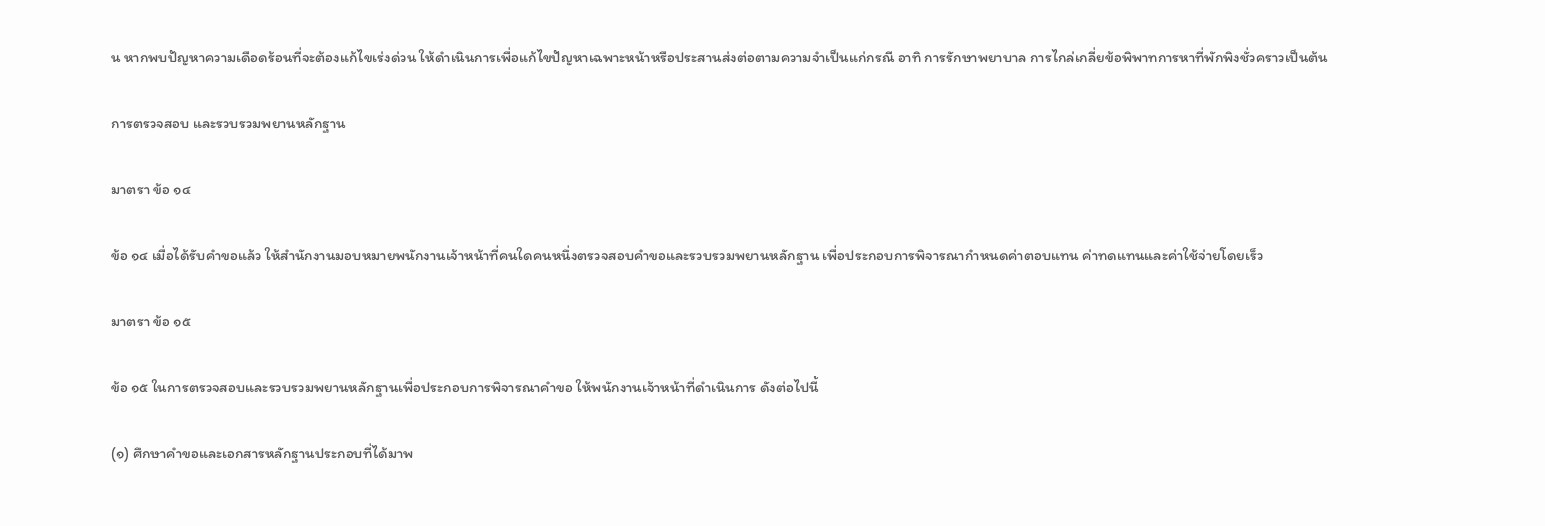น หากพบปัญหาความเดือดร้อนที่จะต้องแก้ไขเร่งด่วน ให้ดำเนินการเพื่อแก้ไขปัญหาเฉพาะหน้าหรือประสานส่งต่อตามความจำเป็นแก่กรณี อาทิ การรักษาพยาบาล การไกล่เกลี่ยข้อพิพาทการหาที่พักพิงชั่วคราวเป็นต้น

การตรวจสอบ และรวบรวมพยานหลักฐาน

มาตรา ข้อ ๑๔

ข้อ ๑๔ เมื่อได้รับคำขอแล้ว ให้สำนักงานมอบหมายพนักงานเจ้าหน้าที่คนใดคนหนึ่งตรวจสอบคำขอและรวบรวมพยานหลักฐาน เพื่อประกอบการพิจารณากำหนดค่าตอบแทน ค่าทดแทนและค่าใช้จ่ายโดยเร็ว

มาตรา ข้อ ๑๕

ข้อ ๑๕ ในการตรวจสอบและรวบรวมพยานหลักฐานเพื่อประกอบการพิจารณาคำขอ ให้พนักงานเจ้าหน้าที่ดำเนินการ ดังต่อไปนี้

(๑) ศึกษาคำขอและเอกสารหลักฐานประกอบที่ได้มาพ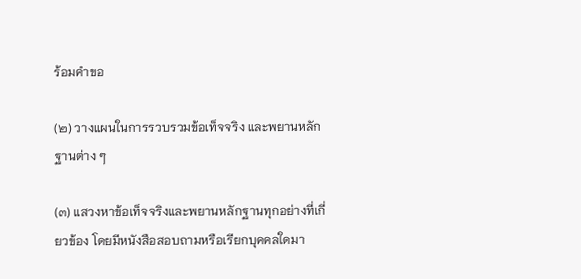ร้อมคำขอ

(๒) วางแผนในการรวบรวมข้อเท็จจริง และพยานหลักฐานต่าง ๆ

(๓) แสวงหาข้อเท็จจริงและพยานหลักฐานทุกอย่างที่เกี่ยวข้อง โดยมีหนังสือสอบถามหรือเรียกบุคคลใดมา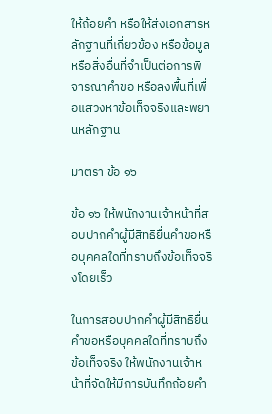ให้ถ้อยคำ หรือให้ส่งเอกสารหลักฐานที่เกี่ยวข้อง หรือข้อมูลหรือสิ่งอื่นที่จำเป็นต่อการพิจารณาคำขอ หรือลงพื้นที่เพื่อแสวงหาข้อเท็จจริงและพยานหลักฐาน

มาตรา ข้อ ๑๖

ข้อ ๑๖ ให้พนักงานเจ้าหน้าที่สอบปากคำผู้มีสิทธิยื่นคำขอหรือบุคคลใดที่ทราบถึงข้อเท็จจริงโดยเร็ว

ในการสอบปากคำผู้มีสิทธิยื่นคำขอหรือบุคคลใดที่ทราบถึงข้อเท็จจริง ให้พนักงานเจ้าหน้าที่จัดให้มีการบันทึกถ้อยคำ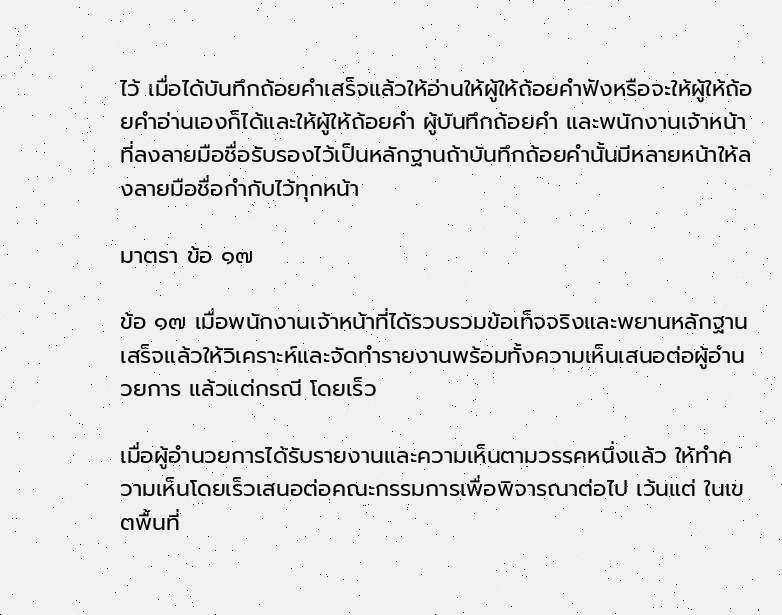ไว้ เมื่อได้บันทึกถ้อยคำเสร็จแล้วให้อ่านให้ผู้ให้ถ้อยคำฟังหรือจะให้ผู้ให้ถ้อยคำอ่านเองก็ได้และให้ผู้ให้ถ้อยคำ ผู้บันทึกถ้อยคำ และพนักงานเจ้าหน้าที่ลงลายมือชื่อรับรองไว้เป็นหลักฐานถ้าบันทึกถ้อยคำนั้นมีหลายหน้าให้ลงลายมือชื่อกำกับไว้ทุกหน้า

มาตรา ข้อ ๑๗

ข้อ ๑๗ เมื่อพนักงานเจ้าหน้าที่ได้รวบรวมข้อเท็จจริงและพยานหลักฐานเสร็จแล้วให้วิเคราะห์และจัดทำรายงานพร้อมทั้งความเห็นเสนอต่อผู้อำนวยการ แล้วแต่กรณี โดยเร็ว

เมื่อผู้อำนวยการได้รับรายงานและความเห็นตามวรรคหนึ่งแล้ว ให้ทำความเห็นโดยเร็วเสนอต่อคณะกรรมการเพื่อพิจารณาต่อไป เว้นแต่ ในเขตพื้นที่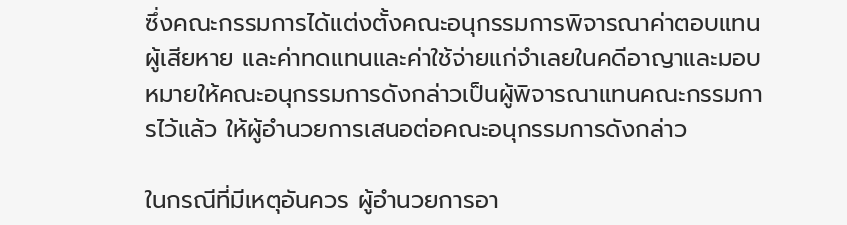ซึ่งคณะกรรมการได้แต่งตั้งคณะอนุกรรมการพิจารณาค่าตอบแทนผู้เสียหาย และค่าทดแทนและค่าใช้จ่ายแก่จำเลยในคดีอาญาและมอบหมายให้คณะอนุกรรมการดังกล่าวเป็นผู้พิจารณาแทนคณะกรรมการไว้แล้ว ให้ผู้อำนวยการเสนอต่อคณะอนุกรรมการดังกล่าว

ในกรณีที่มีเหตุอันควร ผู้อำนวยการอา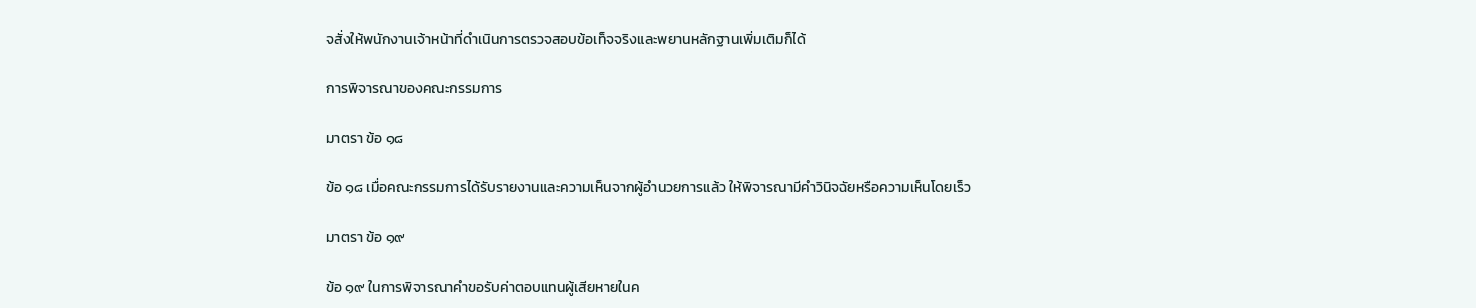จสั่งให้พนักงานเจ้าหน้าที่ดำเนินการตรวจสอบข้อเท็จจริงและพยานหลักฐานเพิ่มเติมก็ได้

การพิจารณาของคณะกรรมการ

มาตรา ข้อ ๑๘

ข้อ ๑๘ เมื่อคณะกรรมการได้รับรายงานและความเห็นจากผู้อำนวยการแล้ว ให้พิจารณามีคำวินิจฉัยหรือความเห็นโดยเร็ว

มาตรา ข้อ ๑๙

ข้อ ๑๙ ในการพิจารณาคำขอรับค่าตอบแทนผู้เสียหายในค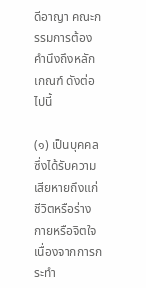ดีอาญา คณะกรรมการต้องคำนึงถึงหลักเกณฑ์ ดังต่อไปนี้

(๑) เป็นบุคคลซึ่งได้รับความเสียหายถึงแก่ชีวิตหรือร่างกายหรือจิตใจ เนื่องจากการกระทำ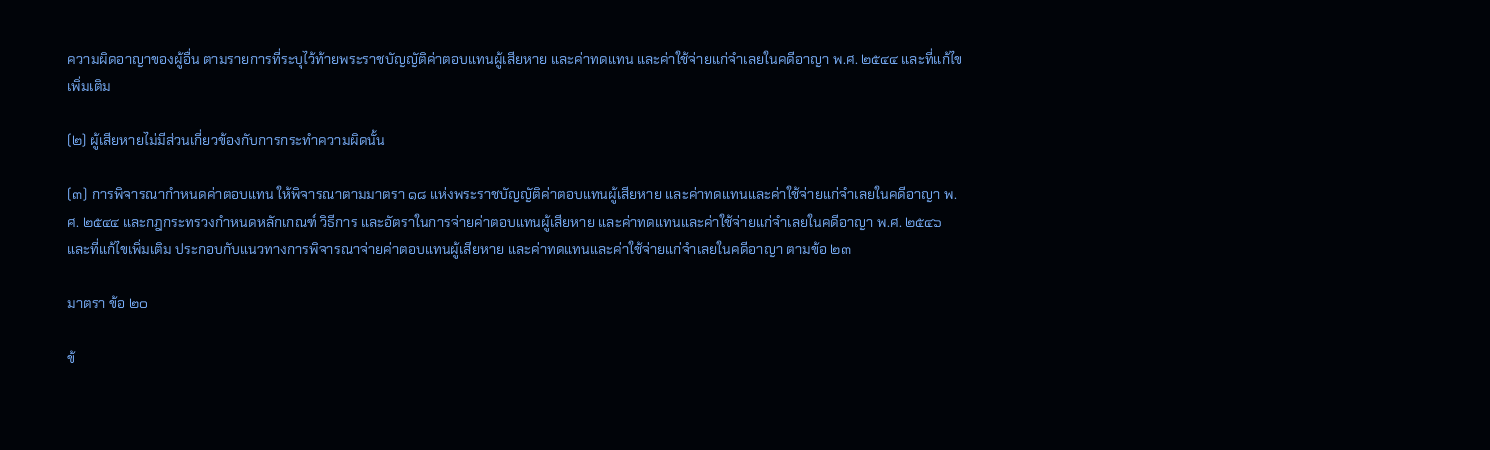ความผิดอาญาของผู้อื่น ตามรายการที่ระบุไว้ท้ายพระราชบัญญัติค่าตอบแทนผู้เสียหาย และค่าทดแทน และค่าใช้จ่ายแก่จำเลยในคดีอาญา พ.ศ. ๒๕๔๔ และที่แก้ไขเพิ่มเติม

(๒) ผู้เสียหายไม่มีส่วนเกี่ยวข้องกับการกระทำความผิดนั้น

(๓) การพิจารณากำหนดค่าตอบแทน ให้พิจารณาตามมาตรา ๑๘ แห่งพระราชบัญญัติค่าตอบแทนผู้เสียหาย และค่าทดแทนและค่าใช้จ่ายแก่จำเลยในคดีอาญา พ.ศ. ๒๕๔๔ และกฎกระทรวงกำหนดหลักเกณฑ์ วิธีการ และอัตราในการจ่ายค่าตอบแทนผู้เสียหาย และค่าทดแทนและค่าใช้จ่ายแก่จำเลยในคดีอาญา พ.ศ. ๒๕๔๖ และที่แก้ไขเพิ่มเติม ประกอบกับแนวทางการพิจารณาจ่ายค่าตอบแทนผู้เสียหาย และค่าทดแทนและค่าใช้จ่ายแก่จำเลยในคดีอาญา ตามข้อ ๒๓

มาตรา ข้อ ๒๐

ข้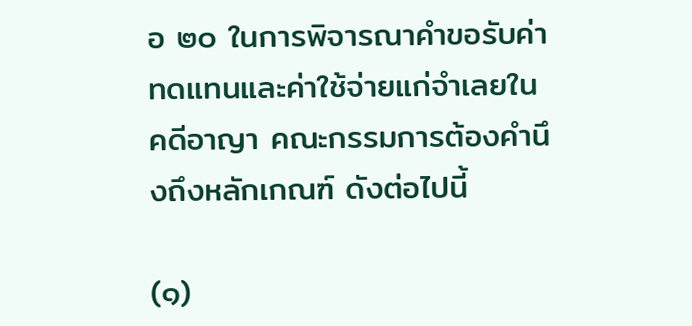อ ๒๐ ในการพิจารณาคำขอรับค่าทดแทนและค่าใช้จ่ายแก่จำเลยในคดีอาญา คณะกรรมการต้องคำนึงถึงหลักเกณฑ์ ดังต่อไปนี้

(๑)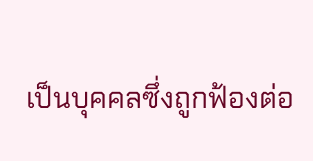เป็นบุคคลซึ่งถูกฟ้องต่อ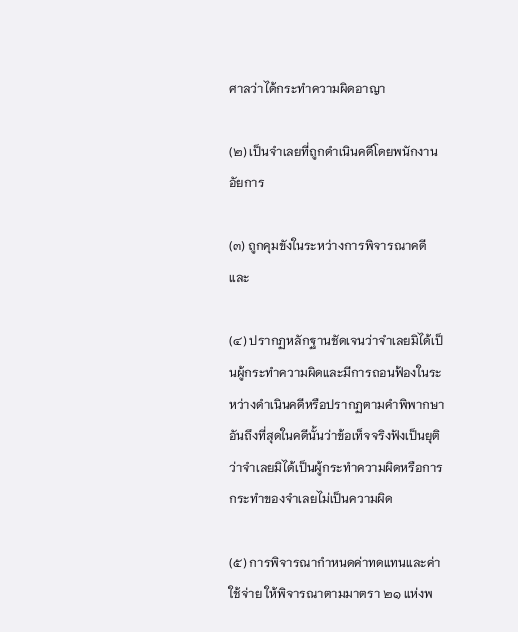ศาลว่าได้กระทำความผิดอาญา

(๒) เป็นจำเลยที่ถูกดำเนินคดีโดยพนักงานอัยการ

(๓) ถูกคุมขังในระหว่างการพิจารณาคดี และ

(๔) ปรากฏหลักฐานชัดเจนว่าจำเลยมิได้เป็นผู้กระทำความผิดและมีการถอนฟ้องในระหว่างดำเนินคดีหรือปรากฏตามคำพิพากษาอันถึงที่สุดในคดีนั้นว่าข้อเท็จจริงฟังเป็นยุติว่าจำเลยมิได้เป็นผู้กระทำความผิดหรือการกระทำของจำเลยไม่เป็นความผิด

(๕) การพิจารณากำหนดค่าทดแทนและค่าใช้จ่าย ให้พิจารณาตามมาตรา ๒๑ แห่งพ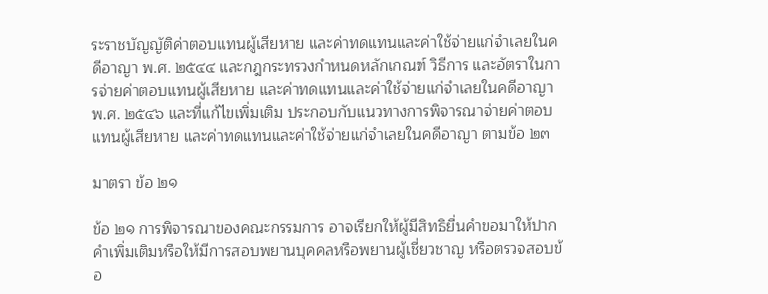ระราชบัญญัติค่าตอบแทนผู้เสียหาย และค่าทดแทนและค่าใช้จ่ายแก่จำเลยในคดีอาญา พ.ศ. ๒๕๔๔ และกฎกระทรวงกำหนดหลักเกณฑ์ วิธีการ และอัตราในการจ่ายค่าตอบแทนผู้เสียหาย และค่าทดแทนและค่าใช้จ่ายแก่จำเลยในคดีอาญา พ.ศ. ๒๕๔๖ และที่แก้ไขเพิ่มเติม ประกอบกับแนวทางการพิจารณาจ่ายค่าตอบแทนผู้เสียหาย และค่าทดแทนและค่าใช้จ่ายแก่จำเลยในคดีอาญา ตามข้อ ๒๓

มาตรา ข้อ ๒๑

ข้อ ๒๑ การพิจารณาของคณะกรรมการ อาจเรียกให้ผู้มีสิทธิยื่นคำขอมาให้ปากคำเพิ่มเติมหรือให้มีการสอบพยานบุคคลหรือพยานผู้เชี่ยวชาญ หรือตรวจสอบข้อ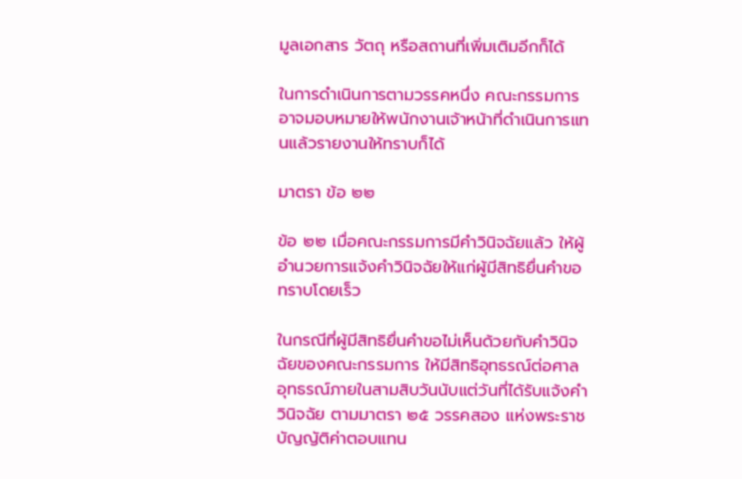มูลเอกสาร วัตถุ หรือสถานที่เพิ่มเติมอีกก็ได้

ในการดำเนินการตามวรรคหนึ่ง คณะกรรมการอาจมอบหมายให้พนักงานเจ้าหน้าที่ดำเนินการแทนแล้วรายงานให้ทราบก็ได้

มาตรา ข้อ ๒๒

ข้อ ๒๒ เมื่อคณะกรรมการมีคำวินิจฉัยแล้ว ให้ผู้อำนวยการแจ้งคำวินิจฉัยให้แก่ผู้มีสิทธิยื่นคำขอทราบโดยเร็ว

ในกรณีที่ผู้มีสิทธิยื่นคำขอไม่เห็นด้วยกับคำวินิจฉัยของคณะกรรมการ ให้มีสิทธิอุทธรณ์ต่อศาลอุทธรณ์ภายในสามสิบวันนับแต่วันที่ได้รับแจ้งคำวินิจฉัย ตามมาตรา ๒๕ วรรคสอง แห่งพระราชบัญญัติค่าตอบแทน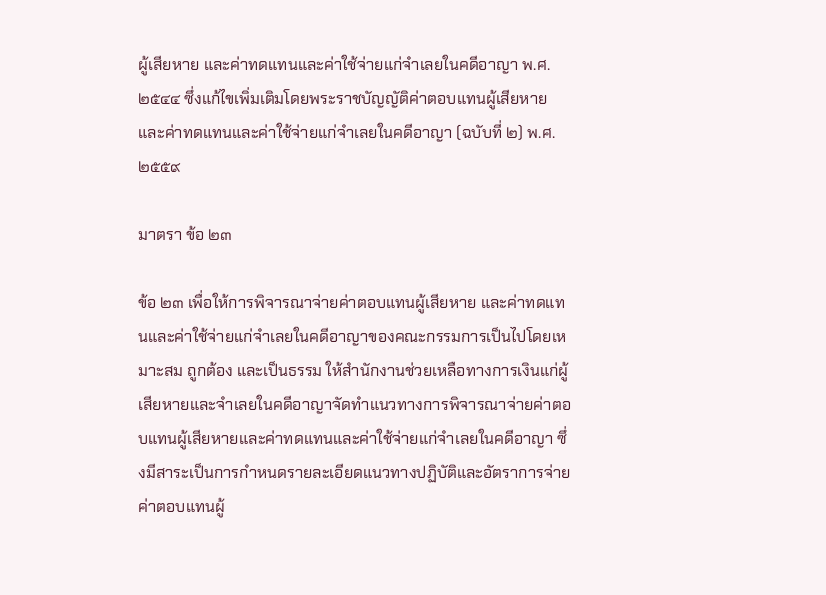ผู้เสียหาย และค่าทดแทนและค่าใช้จ่ายแก่จำเลยในคดีอาญา พ.ศ. ๒๕๔๔ ซึ่งแก้ไขเพิ่มเติมโดยพระราชบัญญัติค่าตอบแทนผู้เสียหาย และค่าทดแทนและค่าใช้จ่ายแก่จำเลยในคดีอาญา (ฉบับที่ ๒) พ.ศ. ๒๕๕๙

มาตรา ข้อ ๒๓

ข้อ ๒๓ เพื่อให้การพิจารณาจ่ายค่าตอบแทนผู้เสียหาย และค่าทดแทนและค่าใช้จ่ายแก่จำเลยในคดีอาญาของคณะกรรมการเป็นไปโดยเหมาะสม ถูกต้อง และเป็นธรรม ให้สำนักงานช่วยเหลือทางการเงินแก่ผู้เสียหายและจำเลยในคดีอาญาจัดทำแนวทางการพิจารณาจ่ายค่าตอบแทนผู้เสียหายและค่าทดแทนและค่าใช้จ่ายแก่จำเลยในคดีอาญา ซึ่งมีสาระเป็นการกำหนดรายละเอียดแนวทางปฏิบัติและอัตราการจ่ายค่าตอบแทนผู้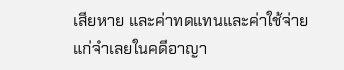เสียหาย และค่าทดแทนและค่าใช้จ่ายแก่จำเลยในคดีอาญา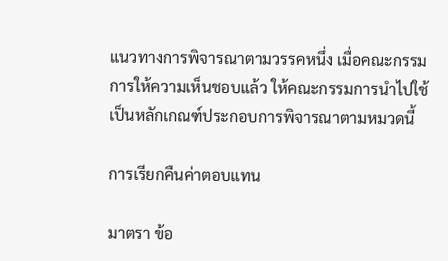แนวทางการพิจารณาตามวรรคหนึ่ง เมื่อคณะกรรมการให้ความเห็นชอบแล้ว ให้คณะกรรมการนำไปใช้เป็นหลักเกณฑ์ประกอบการพิจารณาตามหมวดนี้

การเรียกคืนค่าตอบแทน

มาตรา ข้อ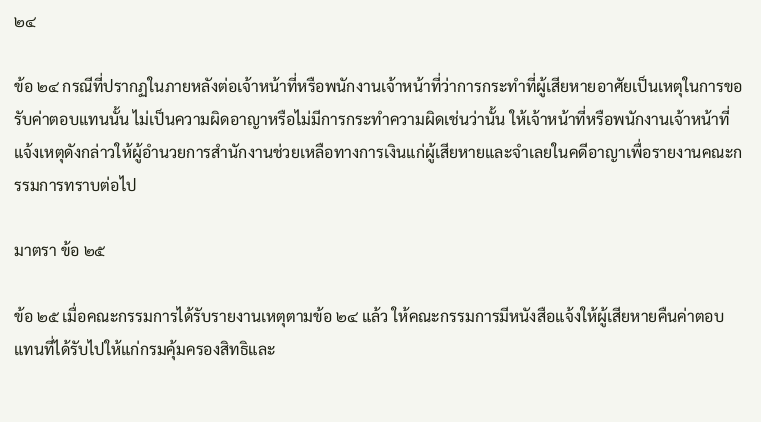๒๔

ข้อ ๒๔ กรณีที่ปรากฏในภายหลังต่อเจ้าหน้าที่หรือพนักงานเจ้าหน้าที่ว่าการกระทำที่ผู้เสียหายอาศัยเป็นเหตุในการขอรับค่าตอบแทนนั้น ไม่เป็นความผิดอาญาหรือไม่มีการกระทำความผิดเช่นว่านั้น ให้เจ้าหน้าที่หรือพนักงานเจ้าหน้าที่แจ้งเหตุดังกล่าวให้ผู้อำนวยการสำนักงานช่วยเหลือทางการเงินแก่ผู้เสียหายและจำเลยในคดีอาญาเพื่อรายงานคณะกรรมการทราบต่อไป

มาตรา ข้อ ๒๕

ข้อ ๒๕ เมื่อคณะกรรมการได้รับรายงานเหตุตามข้อ ๒๔ แล้ว ให้คณะกรรมการมีหนังสือแจ้งให้ผู้เสียหายคืนค่าตอบแทนที่ได้รับไปให้แก่กรมคุ้มครองสิทธิและ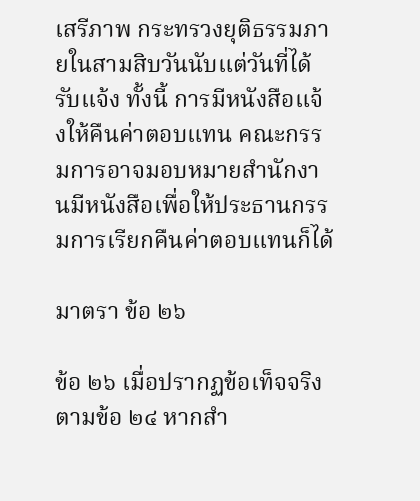เสรีภาพ กระทรวงยุติธรรมภายในสามสิบวันนับแต่วันที่ได้รับแจ้ง ทั้งนี้ การมีหนังสือแจ้งให้คืนค่าตอบแทน คณะกรรมการอาจมอบหมายสำนักงานมีหนังสือเพื่อให้ประธานกรรมการเรียกคืนค่าตอบแทนก็ได้

มาตรา ข้อ ๒๖

ข้อ ๒๖ เมื่อปรากฏข้อเท็จจริงตามข้อ ๒๔ หากสำ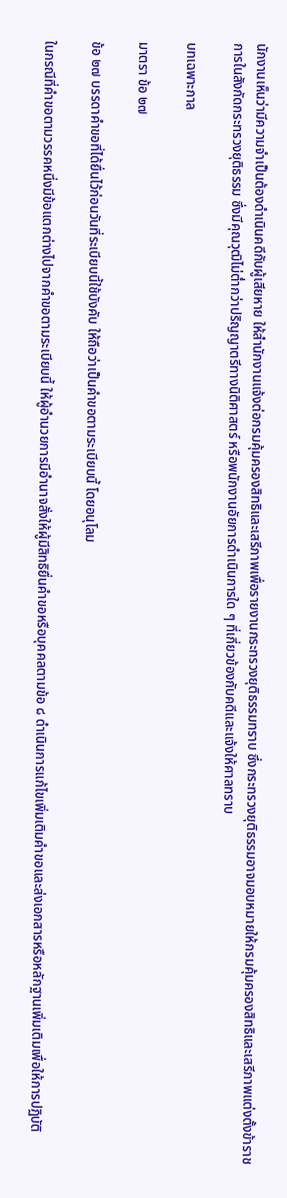นักงานเห็นว่ามีความจำเป็นต้องดำเนินคดีกับผู้เสียหาย ให้สำนักงานแจ้งต่อกรมคุ้มครองสิทธิและเสรีภาพเพื่อรายงานกระทรวงยุติธรรมทราบ ซึ่งกระทรวงยุติธรรมอาจมอบหมายให้กรมคุ้มครองสิทธิและเสรีภาพแต่งตั้งข้าราชการในสังกัดกระทรวงยุติธรรม ซึ่งมีคุณวุฒิไม่ต่ำกว่าปริญญาตรีทางนิติศาสตร์ หรือพนักงานอัยการดำเนินการใด ๆ ที่เกี่ยวข้องกับคดีและแจ้งให้ศาลทราบ

บทเฉพาะกาล

มาตรา ข้อ ๒๗

ข้อ ๒๗ บรรดาคำขอที่ได้ยื่นไว้ก่อนวันที่ระเบียบนี้ใช้บังคับ ให้ถือว่าเป็นคำขอตามระเบียบนี้ โดยอนุโลม

ในกรณีที่คำขอตามวรรคหนึ่งมีข้อแตกต่างไปจากคำขอตามระเบียบนี้ ให้ผู้อำนวยการมีอำนาจสั่งให้ผู้มีสิทธิยื่นคำขอหรือบุคคลตามข้อ ๘ ดำเนินการแก้ไขเพิ่มเติมคำขอและส่งเอกสารหรือหลักฐานเพิ่มเติมเพื่อให้การปฏิบัติ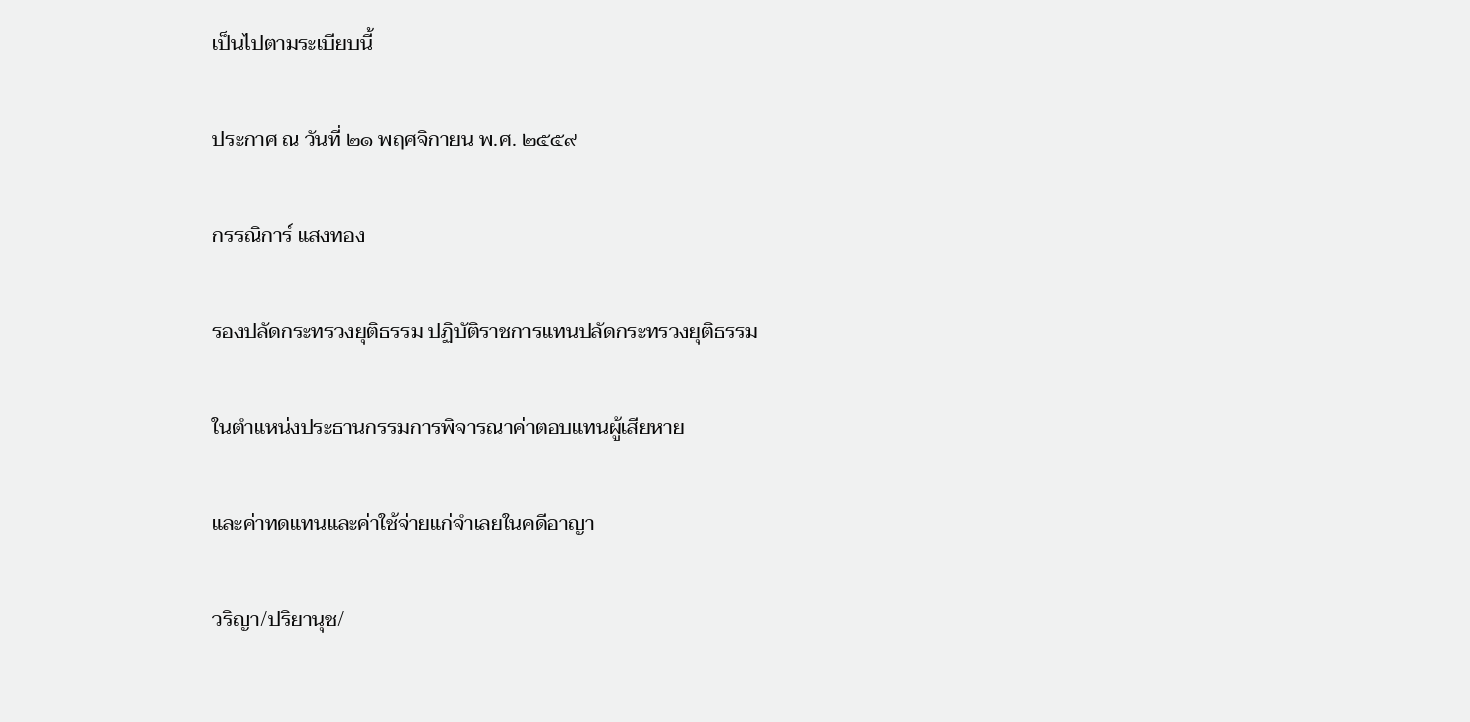เป็นไปตามระเบียบนี้

ประกาศ ณ วันที่ ๒๑ พฤศจิกายน พ.ศ. ๒๕๕๙

กรรณิการ์ แสงทอง

รองปลัดกระทรวงยุติธรรม ปฏิบัติราชการแทนปลัดกระทรวงยุติธรรม

ในตำแหน่งประธานกรรมการพิจารณาค่าตอบแทนผู้เสียหาย

และค่าทดแทนและค่าใช้จ่ายแก่จำเลยในคดีอาญา

วริญา/ปริยานุช/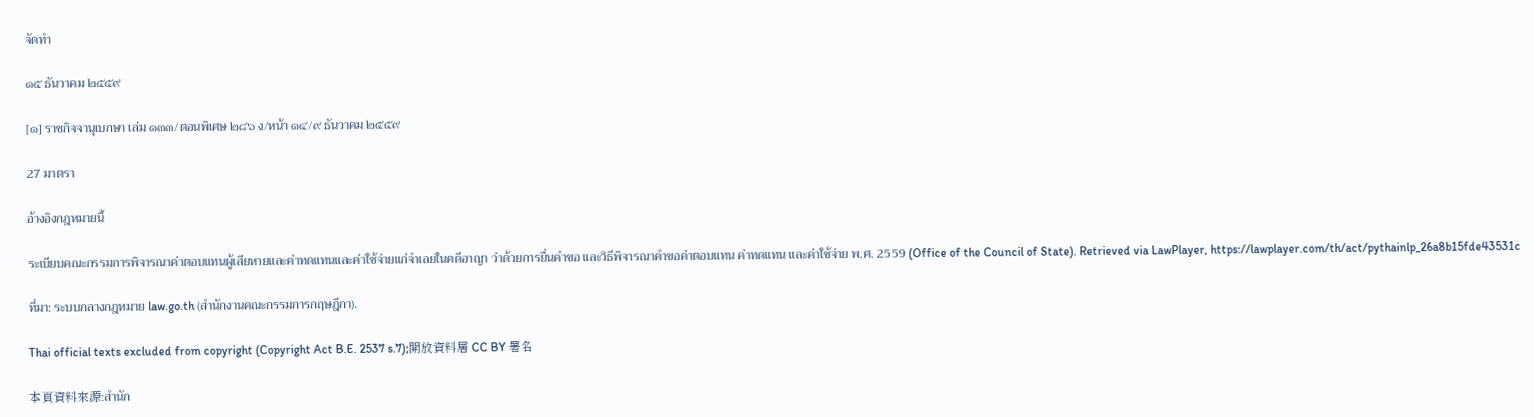จัดทำ

๑๕ ธันวาคม ๒๕๕๙

[๑] ราชกิจจานุเบกษา เล่ม ๑๓๓/ตอนพิเศษ ๒๘๖ ง/หน้า ๑๔/๙ ธันวาคม ๒๕๕๙

27 มาตรา

อ้างอิงกฎหมายนี้

ระเบียบคณะกรรมการพิจารณาค่าตอบแทนผู้เสียหายและค่าทดแทนและค่าใช้จ่ายแก่จำเลยในคดีอาญา ว่าด้วยการยื่นคำขอ และวิธีพิจารณาคำขอค่าตอบแทน ค่าทดแทน และค่าใช้จ่าย พ.ศ. 2559 (Office of the Council of State). Retrieved via LawPlayer, https://lawplayer.com/th/act/pythainlp_26a8b15fde43531c

ที่มา: ระบบกลางกฎหมาย law.go.th (สำนักงานคณะกรรมการกฤษฎีกา).

Thai official texts excluded from copyright (Copyright Act B.E. 2537 s.7);開放資料層 CC BY 署名

本頁資料來源:สำนัก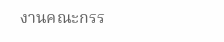งานคณะกรร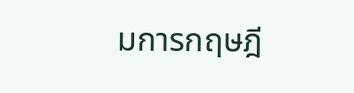มการกฤษฎี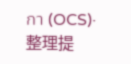กา (OCS)·整理提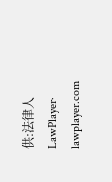供:法律人 LawPlayer· lawplayer.com